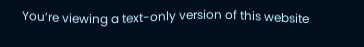You’re viewing a text-only version of this website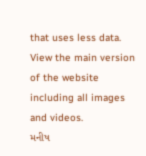that uses less data. View the main version of the website including all images and videos.
મનીષ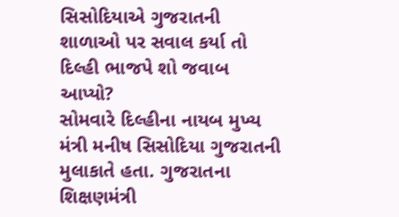સિસોદિયાએ ગુજરાતની શાળાઓ પર સવાલ કર્યા તો દિલ્હી ભાજપે શો જવાબ આપ્યો?
સોમવારે દિલ્હીના નાયબ મુખ્ય મંત્રી મનીષ સિસોદિયા ગુજરાતની મુલાકાતે હતા. ગુજરાતના શિક્ષણમંત્રી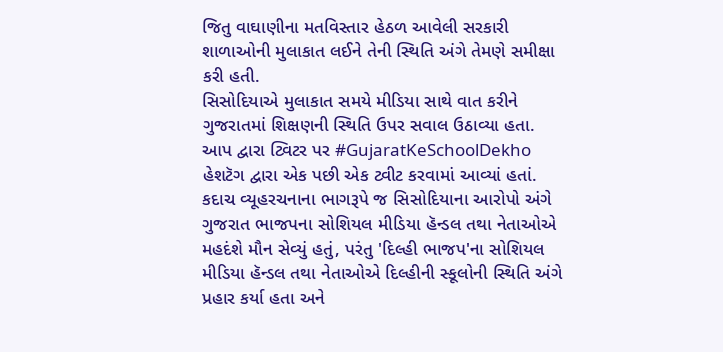જિતુ વાઘાણીના મતવિસ્તાર હેઠળ આવેલી સરકારી શાળાઓની મુલાકાત લઈને તેની સ્થિતિ અંગે તેમણે સમીક્ષા કરી હતી.
સિસોદિયાએ મુલાકાત સમયે મીડિયા સાથે વાત કરીને ગુજરાતમાં શિક્ષણની સ્થિતિ ઉપર સવાલ ઉઠાવ્યા હતા.
આપ દ્વારા ટ્વિટર પર #GujaratKeSchoolDekho હેશટૅગ દ્વારા એક પછી એક ટ્વીટ કરવામાં આવ્યાં હતાં.
કદાચ વ્યૂહરચનાના ભાગરૂપે જ સિસોદિયાના આરોપો અંગે ગુજરાત ભાજપના સોશિયલ મીડિયા હૅન્ડલ તથા નેતાઓએ મહદંશે મૌન સેવ્યું હતું, પરંતુ 'દિલ્હી ભાજપ'ના સોશિયલ મીડિયા હૅન્ડલ તથા નેતાઓએ દિલ્હીની સ્કૂલોની સ્થિતિ અંગે પ્રહાર કર્યા હતા અને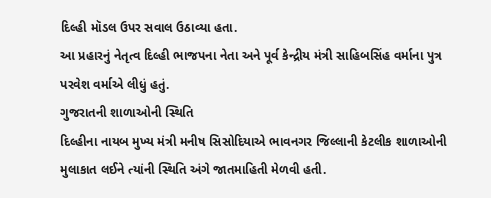દિલ્હી મૉડલ ઉપર સવાલ ઉઠાવ્યા હતા.
આ પ્રહારનું નેતૃત્વ દિલ્હી ભાજપના નેતા અને પૂર્વ કેન્દ્રીય મંત્રી સાહિબસિંહ વર્માના પુત્ર પરવેશ વર્માએ લીધું હતું.
ગુજરાતની શાળાઓની સ્થિતિ
દિલ્હીના નાયબ મુખ્ય મંત્રી મનીષ સિસોદિયાએ ભાવનગર જિલ્લાની કેટલીક શાળાઓની મુલાકાત લઈને ત્યાંની સ્થિતિ અંગે જાતમાહિતી મેળવી હતી.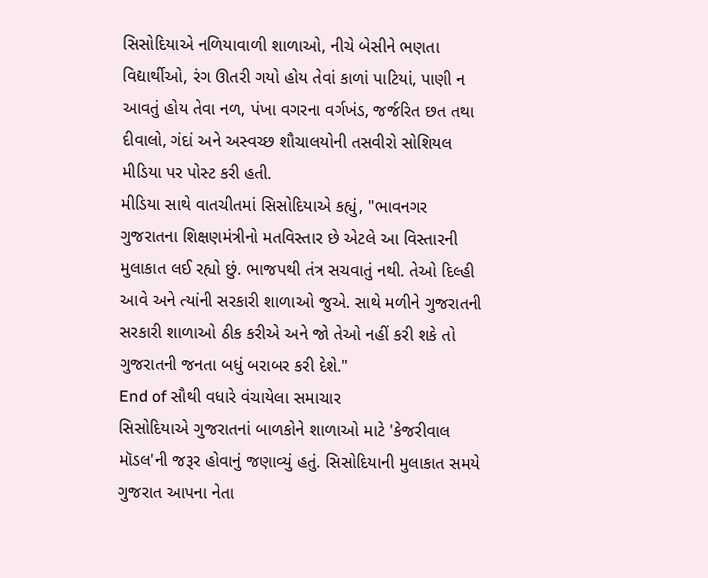સિસોદિયાએ નળિયાવાળી શાળાઓ, નીચે બેસીને ભણતા વિદ્યાર્થીઓ, રંગ ઊતરી ગયો હોય તેવાં કાળાં પાટિયાં, પાણી ન આવતું હોય તેવા નળ, પંખા વગરના વર્ગખંડ, જર્જરિત છત તથા દીવાલો, ગંદાં અને અસ્વચ્છ શૌચાલયોની તસવીરો સોશિયલ મીડિયા પર પોસ્ટ કરી હતી.
મીડિયા સાથે વાતચીતમાં સિસોદિયાએ કહ્યું, "ભાવનગર ગુજરાતના શિક્ષણમંત્રીનો મતવિસ્તાર છે એટલે આ વિસ્તારની મુલાકાત લઈ રહ્યો છું. ભાજપથી તંત્ર સચવાતું નથી. તેઓ દિલ્હી આવે અને ત્યાંની સરકારી શાળાઓ જુએ. સાથે મળીને ગુજરાતની સરકારી શાળાઓ ઠીક કરીએ અને જો તેઓ નહીં કરી શકે તો ગુજરાતની જનતા બધું બરાબર કરી દેશે."
End of સૌથી વધારે વંચાયેલા સમાચાર
સિસોદિયાએ ગુજરાતનાં બાળકોને શાળાઓ માટે 'કેજરીવાલ મૉડલ'ની જરૂર હોવાનું જણાવ્યું હતું. સિસોદિયાની મુલાકાત સમયે ગુજરાત આપના નેતા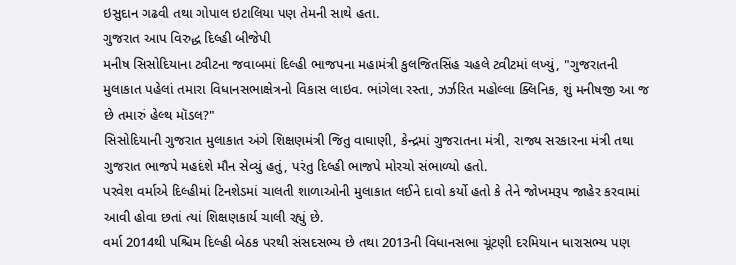ઇસુદાન ગઢવી તથા ગોપાલ ઇટાલિયા પણ તેમની સાથે હતા.
ગુજરાત આપ વિરુદ્ધ દિલ્હી બીજેપી
મનીષ સિસોદિયાના ટ્વીટના જવાબમાં દિલ્હી ભાજપના મહામંત્રી કુલજિતસિંહ ચહલે ટ્વીટમાં લખ્યું, "ગુજરાતની મુલાકાત પહેલાં તમારા વિધાનસભાક્ષેત્રનો વિકાસ લાઇવ. ભાંગેલા રસ્તા, ઝર્ઝરિત મહોલ્લા ક્લિનિક, શું મનીષજી આ જ છે તમારું હેલ્થ મૉડલ?"
સિસોદિયાની ગુજરાત મુલાકાત અંગે શિક્ષણમંત્રી જિતુ વાઘાણી, કેન્દ્રમાં ગુજરાતના મંત્રી, રાજ્ય સરકારના મંત્રી તથા ગુજરાત ભાજપે મહદંશે મૌન સેવ્યું હતું, પરંતુ દિલ્હી ભાજપે મોરચો સંભાળ્યો હતો.
પરવેશ વર્માએ દિલ્હીમાં ટિનશેડમાં ચાલતી શાળાઓની મુલાકાત લઈને દાવો કર્યો હતો કે તેને જોખમરૂપ જાહેર કરવામાં આવી હોવા છતાં ત્યાં શિક્ષણકાર્ય ચાલી રહ્યું છે.
વર્મા 2014થી પશ્ચિમ દિલ્હી બેઠક પરથી સંસદસભ્ય છે તથા 2013ની વિધાનસભા ચૂંટણી દરમિયાન ધારાસભ્ય પણ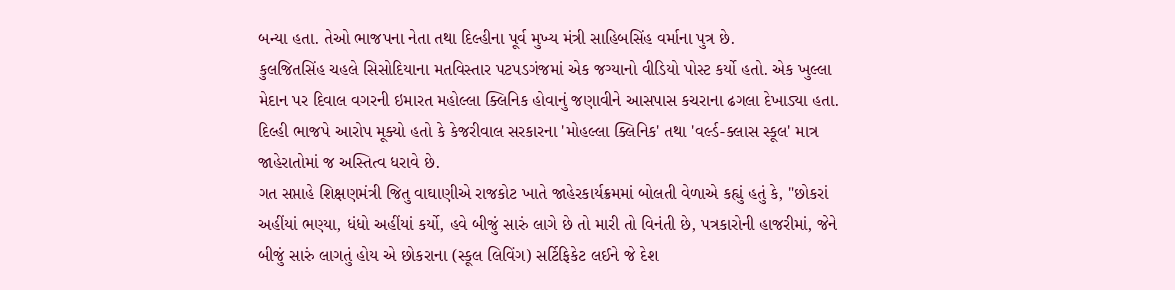બન્યા હતા. તેઓ ભાજપના નેતા તથા દિલ્હીના પૂર્વ મુખ્ય મંત્રી સાહિબસિંહ વર્માના પુત્ર છે.
કુલજિતસિંહ ચહલે સિસોદિયાના મતવિસ્તાર પટપડગંજમાં એક જગ્યાનો વીડિયો પોસ્ટ કર્યો હતો. એક ખુલ્લા મેદાન પર દિવાલ વગરની ઇમારત મહોલ્લા ક્લિનિક હોવાનું જણાવીને આસપાસ કચરાના ઢગલા દેખાડ્યા હતા.
દિલ્હી ભાજપે આરોપ મૂક્યો હતો કે કેજરીવાલ સરકારના 'મોહલ્લા ક્લિનિક' તથા 'વર્લ્ડ-ક્લાસ સ્કૂલ' માત્ર જાહેરાતોમાં જ અસ્તિત્વ ધરાવે છે.
ગત સપ્તાહે શિક્ષણમંત્રી જિતુ વાઘાણીએ રાજકોટ ખાતે જાહેરકાર્યક્રમમાં બોલતી વેળાએ કહ્યું હતું કે, "છોકરાં અહીંયાં ભણ્યા, ધંધો અહીંયાં કર્યો, હવે બીજું સારું લાગે છે તો મારી તો વિનંતી છે, પત્રકારોની હાજરીમાં, જેને બીજું સારું લાગતું હોય એ છોકરાના (સ્કૂલ લિવિંગ) સર્ટિફિકેટ લઈને જે દેશ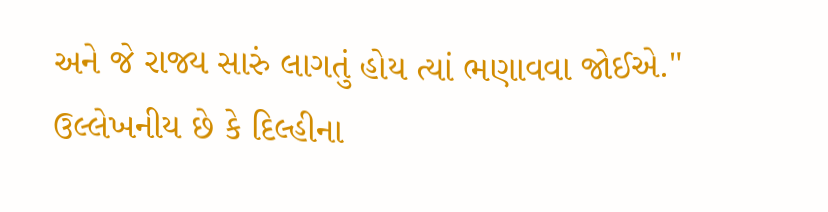અને જે રાજ્ય સારું લાગતું હોય ત્યાં ભણાવવા જોઈએ."
ઉલ્લેખનીય છે કે દિલ્હીના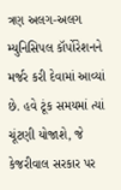ત્રણ અલગ-અલગ મ્યુનિસિપલ કૉર્પોરેશનને મર્જર કરી દેવામાં આવ્યાં છે. હવે ટૂંક સમયમાં ત્યાં ચૂંટણી યોજાશે, જે કેજરીવાલ સરકાર પર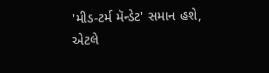'મીડ-ટર્મ મૅન્ડેટ' સમાન હશે, એટલે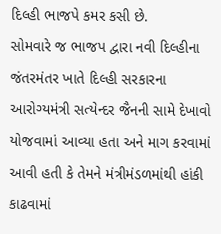દિલ્હી ભાજપે કમર કસી છે.
સોમવારે જ ભાજપ દ્વારા નવી દિલ્હીના જંતરમંતર ખાતે દિલ્હી સરકારના આરોગ્યમંત્રી સત્યેન્દર જૈનની સામે દેખાવો યોજવામાં આવ્યા હતા અને માગ કરવામાં આવી હતી કે તેમને મંત્રીમંડળમાંથી હાંકી કાઢવામાં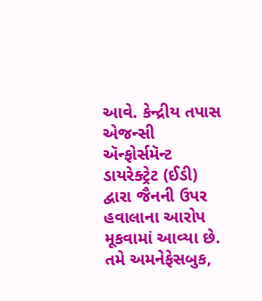આવે. કેન્દ્રીય તપાસ એજન્સી ઍન્ફોર્સમૅન્ટ ડાયરેક્ટ્રેટ (ઈડી) દ્વારા જૈનની ઉપર હવાલાના આરોપ મૂકવામાં આવ્યા છે.
તમે અમનેફેસબુક,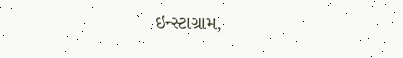ઇન્સ્ટાગ્રામ,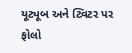યૂટ્યૂબ અને ટ્વિટર પર ફોલો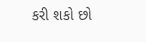કરી શકો છો